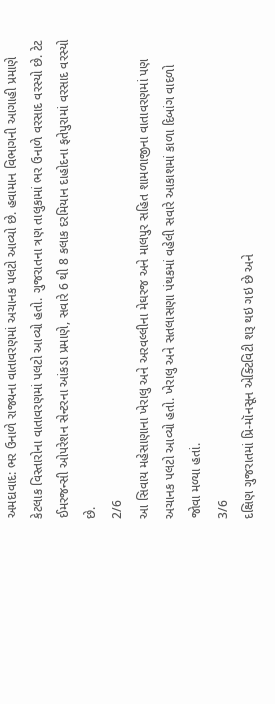અમદાવાદ: ભર ઉનાળે રાજ્યના વાતાવરણમાં અચાનક પલટો આવ્યો છે. હવામાન વિભાગની આગાહી પ્રમાણે કેટલાક વિસ્તારોના વાતાવરણમાં પલટો આવ્યો હતો. ગુજરાતના ત્રણ તાલુકામાં ભર ઉનાળે વરસાદ વરસ્યો છે. ટેટ ઈમરજન્સી ઓપરેશન સેન્ટરના આંકડા પ્રમાણે, સવારે 6 થી 8 કલાક દરમિયાન દાહોદના ફતેપુરામાં વરસાદ વરસ્યો છે.
2/6
આ સિવાય મહેસાણાના ખેરાલુ અને અરવલ્લીના મેઘરજ અને માલપુર સહિત શામળાજીના વાતાવરણમાં પણ અચાનક પલટો આવ્યો હતો. ખેરાલુ અને સતલાસણા પંથકમાં વહેલી સવારે આકાશમાં કાળા દિબાંગ વાદળો જોવા મળ્યા હતાં.
3/6
દક્ષિણ ગુજરાતમાં પ્રિ-મૉનસૂન એક્ટિવિટી શરૂ થઇ ગઇ છે અને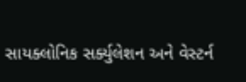સાયક્લોનિક સર્ક્યુલેશન અને વેસ્ટર્ન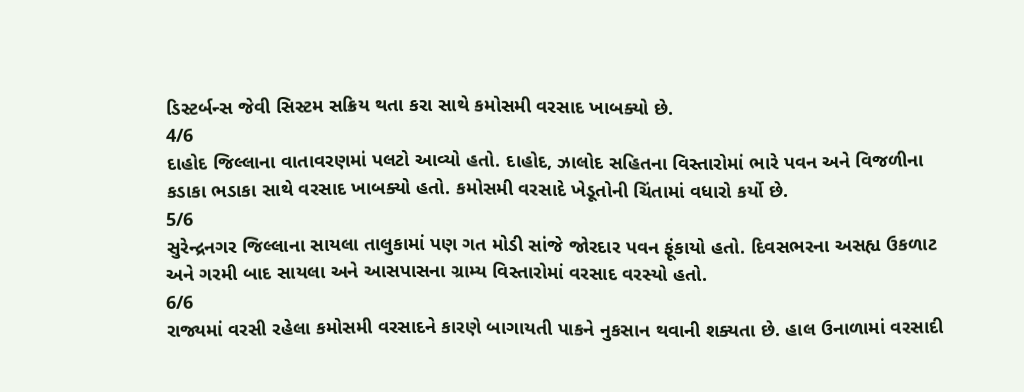ડિસ્ટર્બન્સ જેવી સિસ્ટમ સક્રિય થતા કરા સાથે કમોસમી વરસાદ ખાબક્યો છે.
4/6
દાહોદ જિલ્લાના વાતાવરણમાં પલટો આવ્યો હતો. દાહોદ, ઝાલોદ સહિતના વિસ્તારોમાં ભારે પવન અને વિજળીના કડાકા ભડાકા સાથે વરસાદ ખાબક્યો હતો. કમોસમી વરસાદે ખેડૂતોની ચિંતામાં વધારો કર્યો છે.
5/6
સુરેન્દ્રનગર જિલ્લાના સાયલા તાલુકામાં પણ ગત મોડી સાંજે જોરદાર પવન ફૂંકાયો હતો. દિવસભરના અસહ્ય ઉકળાટ અને ગરમી બાદ સાયલા અને આસપાસના ગ્રામ્ય વિસ્તારોમાં વરસાદ વરસ્યો હતો.
6/6
રાજ્યમાં વરસી રહેલા કમોસમી વરસાદને કારણે બાગાયતી પાકને નુકસાન થવાની શક્યતા છે. હાલ ઉનાળામાં વરસાદી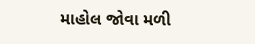માહોલ જોવા મળી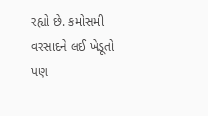રહ્યો છે. કમોસમી વરસાદને લઈ ખેડૂતો પણ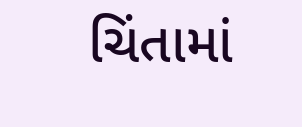ચિંતામાં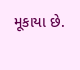મૂકાયા છે.